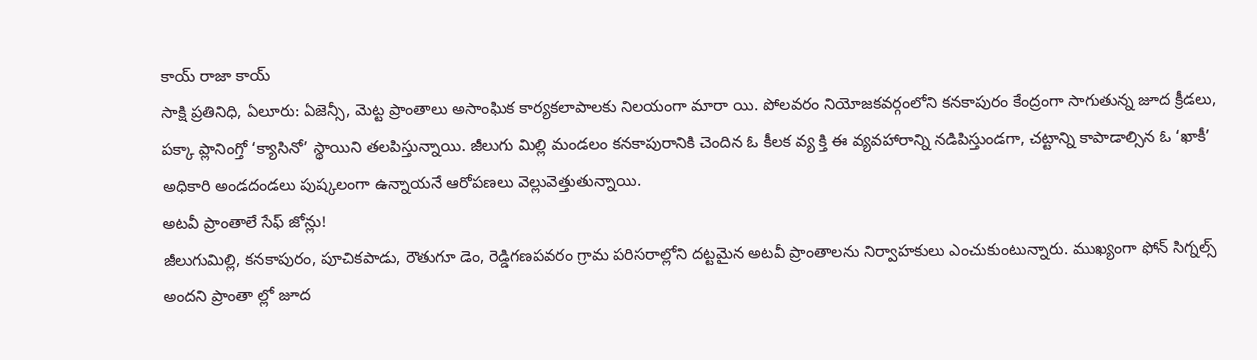కాయ్ రాజా కాయ్
సాక్షి ప్రతినిధి, ఏలూరు: ఏజెన్సీ, మెట్ట ప్రాంతాలు అసాంఘిక కార్యకలాపాలకు నిలయంగా మారా యి. పోలవరం నియోజకవర్గంలోని కనకాపురం కేంద్రంగా సాగుతున్న జూద క్రీడలు, పక్కా ప్లానింగ్తో ‘క్యాసినో’ స్థాయిని తలపిస్తున్నాయి. జీలుగు మిల్లి మండలం కనకాపురానికి చెందిన ఓ కీలక వ్య క్తి ఈ వ్యవహారాన్ని నడిపిస్తుండగా, చట్టాన్ని కాపాడాల్సిన ఓ ‘ఖాకీ’ అధికారి అండదండలు పుష్కలంగా ఉన్నాయనే ఆరోపణలు వెల్లువెత్తుతున్నాయి.
అటవీ ప్రాంతాలే సేఫ్ జోన్లు!
జీలుగుమిల్లి, కనకాపురం, పూచికపాడు, రౌతుగూ డెం, రెడ్డిగణపవరం గ్రామ పరిసరాల్లోని దట్టమైన అటవీ ప్రాంతాలను నిర్వాహకులు ఎంచుకుంటున్నారు. ముఖ్యంగా ఫోన్ సిగ్నల్స్ అందని ప్రాంతా ల్లో జూద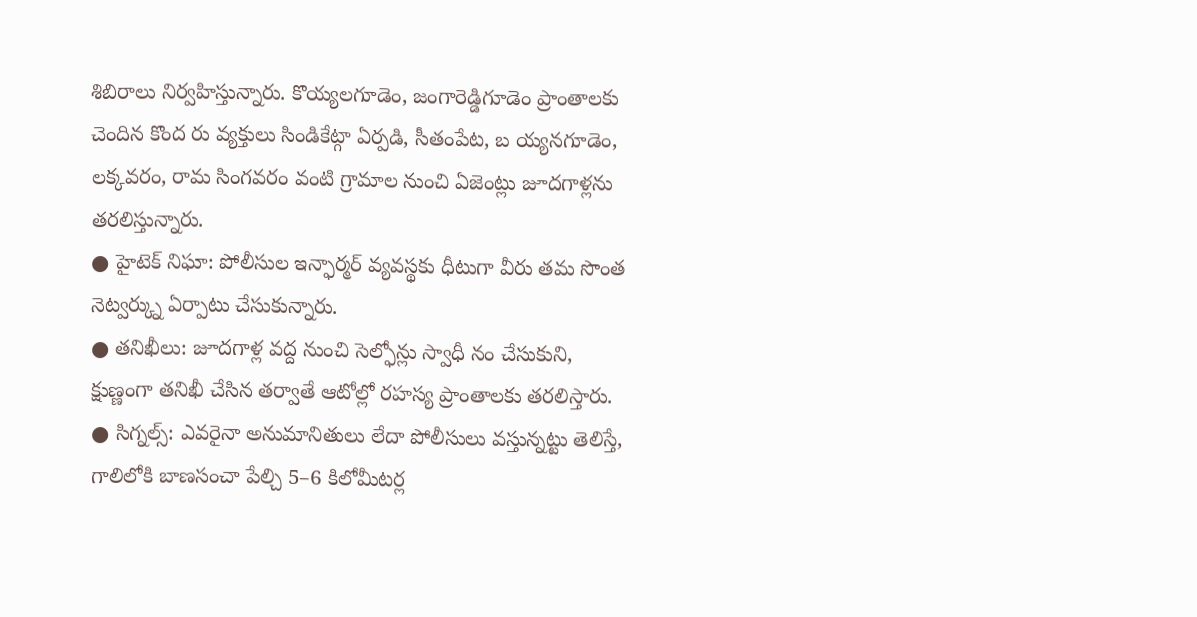శిబిరాలు నిర్వహిస్తున్నారు. కొయ్యలగూడెం, జంగారెడ్డిగూడెం ప్రాంతాలకు చెందిన కొంద రు వ్యక్తులు సిండికేట్గా ఏర్పడి, సీతంపేట, బ య్యనగూడెం, లక్కవరం, రామ సింగవరం వంటి గ్రామాల నుంచి ఏజెంట్లు జూదగాళ్లను తరలిస్తున్నారు.
● హైటెక్ నిఘా: పోలీసుల ఇన్ఫార్మర్ వ్యవస్థకు ధీటుగా వీరు తమ సొంత నెట్వర్క్ను ఏర్పాటు చేసుకున్నారు.
● తనిఖీలు: జూదగాళ్ల వద్ద నుంచి సెల్ఫోన్లు స్వాధీ నం చేసుకుని, క్షుణ్ణంగా తనిఖీ చేసిన తర్వాతే ఆటోల్లో రహస్య ప్రాంతాలకు తరలిస్తారు.
● సిగ్నల్స్: ఎవరైనా అనుమానితులు లేదా పోలీసులు వస్తున్నట్టు తెలిస్తే, గాలిలోకి బాణసంచా పేల్చి 5–6 కిలోమీటర్ల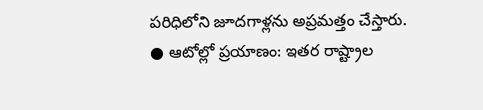పరిధిలోని జూదగాళ్లను అప్రమత్తం చేస్తారు.
● ఆటోల్లో ప్రయాణం: ఇతర రాష్ట్రాల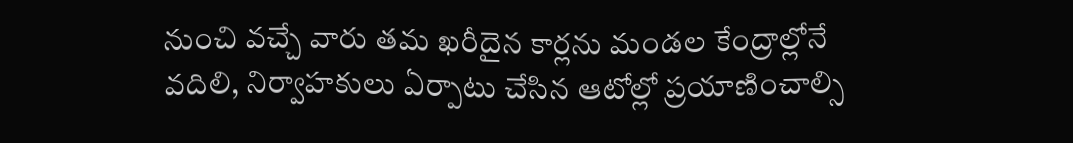నుంచి వచ్చే వారు తమ ఖరీదైన కార్లను మండల కేంద్రాల్లోనే వదిలి, నిర్వాహకులు ఏర్పాటు చేసిన ఆటోల్లో ప్రయాణించాల్సి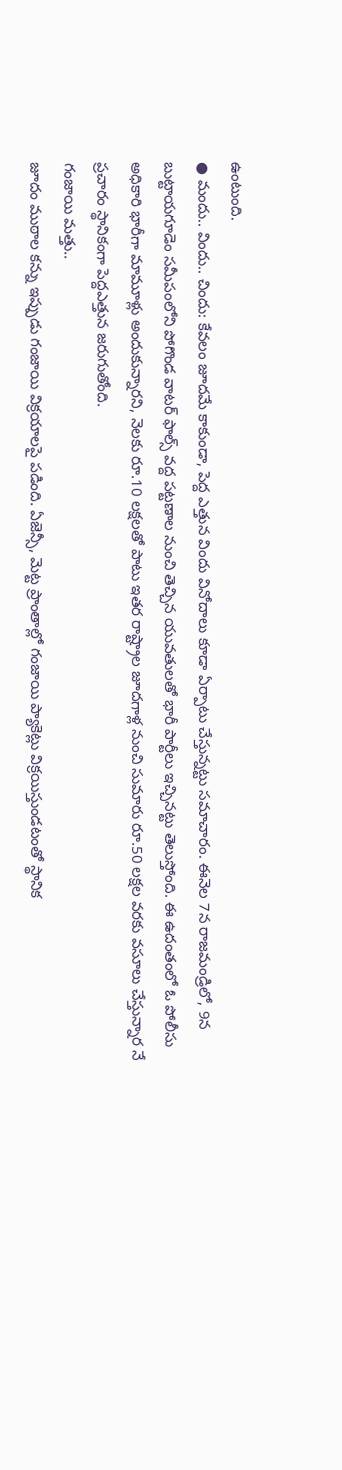ఉంటుంది.
● మందు.. విందు.. చిందు: కేవలం జూదమే కాకుండా, పెద్ద ఎత్తున విందు వినోదాలు కూడా ఏర్పాటు చేస్తున్నట్టు సమాచారం. ఈనెల 7న రాజమండ్రిలో, 9న బుట్టాయగూడెం సమీపంలోని పోగొండ వాటర్ ఫాల్స్ వద్ద పట్టణాల నుంచి తెచ్చిన యువతులతో భారీ పార్టీలు ఇచ్చినట్టు తెలుస్తోంది. ఈ ఉదంతంలో ఓ పోలీసు అధికారి భారీగా మామూళ్లు అందుకున్నారని, నెలకు రూ.10 లక్షలతో పాటు ఇతర రాష్ట్రాల జూదగాళ్ల నుంచి సుమారు రూ.50 లక్షల వరకు వసూలు చేస్తున్నార నే ప్రచారం స్థానికంగా పెద్దఎత్తున జరుగుతోంది.
గంజాయి మత్తు..
జూదం ముఠాల కన్ను ఇప్పుడు గంజాయి విక్రయాలపై పడింది. ఏజెన్సీ, మెట్ట ప్రాంతాల్లో గంజాయి ప్యాకెట్లు విక్రయిస్తుండటంతో స్థానిక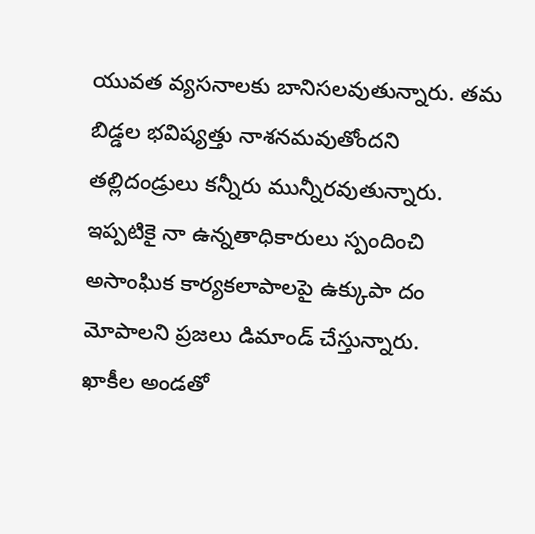యువత వ్యసనాలకు బానిసలవుతున్నారు. తమ బిడ్డల భవిష్యత్తు నాశనమవుతోందని తల్లిదండ్రులు కన్నీరు మున్నీరవుతున్నారు. ఇప్పటికై నా ఉన్నతాధికారులు స్పందించి అసాంఘిక కార్యకలాపాలపై ఉక్కుపా దం మోపాలని ప్రజలు డిమాండ్ చేస్తున్నారు.
ఖాకీల అండతో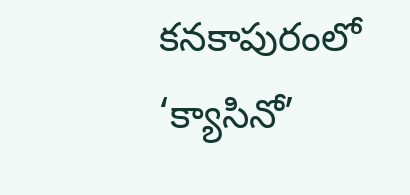కనకాపురంలో ‘క్యాసినో’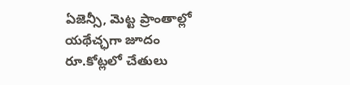ఏజెన్సీ, మెట్ట ప్రాంతాల్లో యథేచ్ఛగా జూదం
రూ.కోట్లలో చేతులు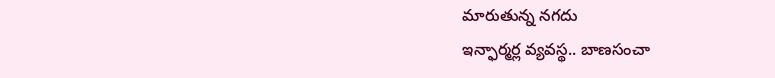మారుతున్న నగదు
ఇన్ఫార్మర్ల వ్యవస్థ.. బాణసంచా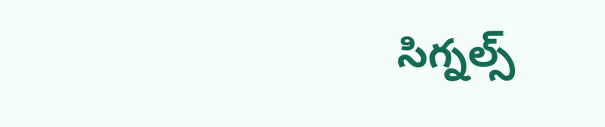సిగ్నల్స్